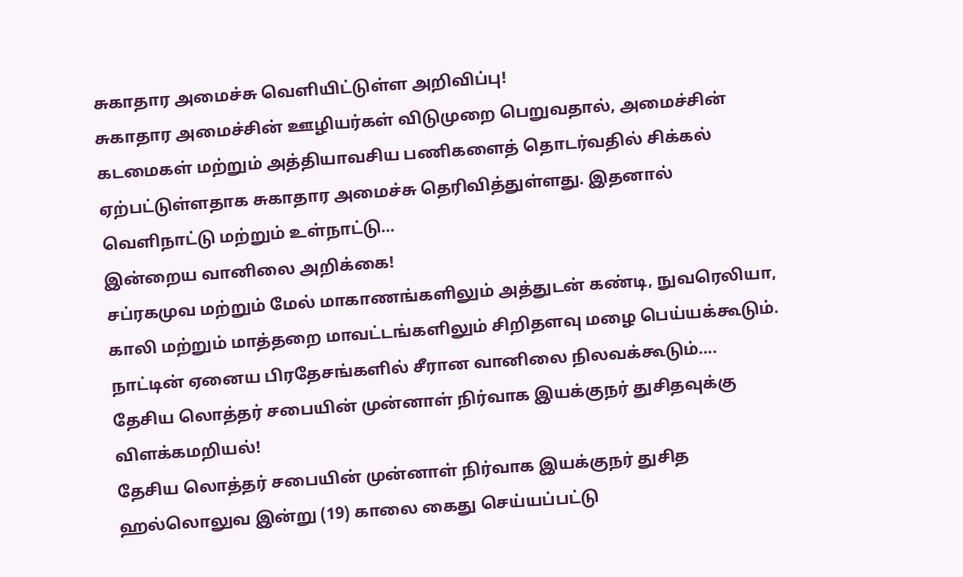சுகாதார அமைச்சு வெளியிட்டுள்ள அறிவிப்பு!
சுகாதார அமைச்சின் ஊழியர்கள் விடுமுறை பெறுவதால், அமைச்சின் கடமைகள் மற்றும் அத்தியாவசிய பணிகளைத் தொடர்வதில் சிக்கல் ஏற்பட்டுள்ளதாக சுகாதார அமைச்சு தெரிவித்துள்ளது. இதனால் வெளிநாட்டு மற்றும் உள்நாட்டு…
இன்றைய வானிலை அறிக்கை!
சப்ரகமுவ மற்றும் மேல் மாகாணங்களிலும் அத்துடன் கண்டி, நுவரெலியா, காலி மற்றும் மாத்தறை மாவட்டங்களிலும் சிறிதளவு மழை பெய்யக்கூடும். நாட்டின் ஏனைய பிரதேசங்களில் சீரான வானிலை நிலவக்கூடும்….
தேசிய லொத்தர் சபையின் முன்னாள் நிர்வாக இயக்குநர் துசிதவுக்கு விளக்கமறியல்!
தேசிய லொத்தர் சபையின் முன்னாள் நிர்வாக இயக்குநர் துசித ஹல்லொலுவ இன்று (19) காலை கைது செய்யப்பட்டு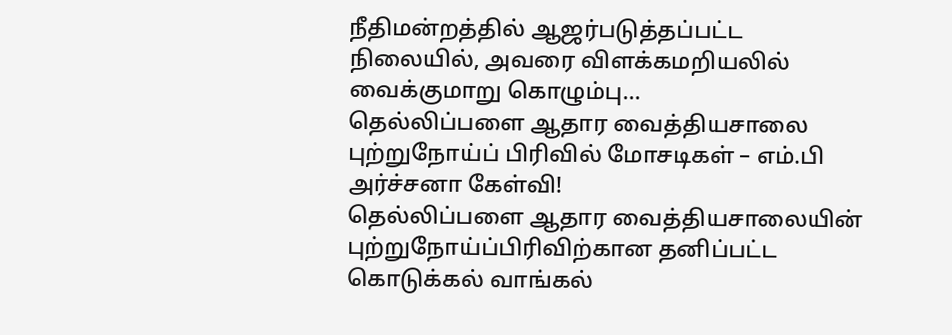நீதிமன்றத்தில் ஆஜர்படுத்தப்பட்ட நிலையில், அவரை விளக்கமறியலில் வைக்குமாறு கொழும்பு…
தெல்லிப்பளை ஆதார வைத்தியசாலை புற்றுநோய்ப் பிரிவில் மோசடிகள் – எம்.பி அர்ச்சனா கேள்வி!
தெல்லிப்பளை ஆதார வைத்தியசாலையின் புற்றுநோய்ப்பிரிவிற்கான தனிப்பட்ட கொடுக்கல் வாங்கல்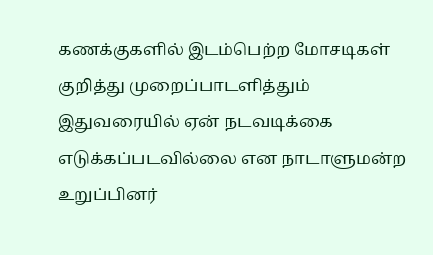கணக்குகளில் இடம்பெற்ற மோசடிகள் குறித்து முறைப்பாடளித்தும் இதுவரையில் ஏன் நடவடிக்கை எடுக்கப்படவில்லை என நாடாளுமன்ற உறுப்பினர்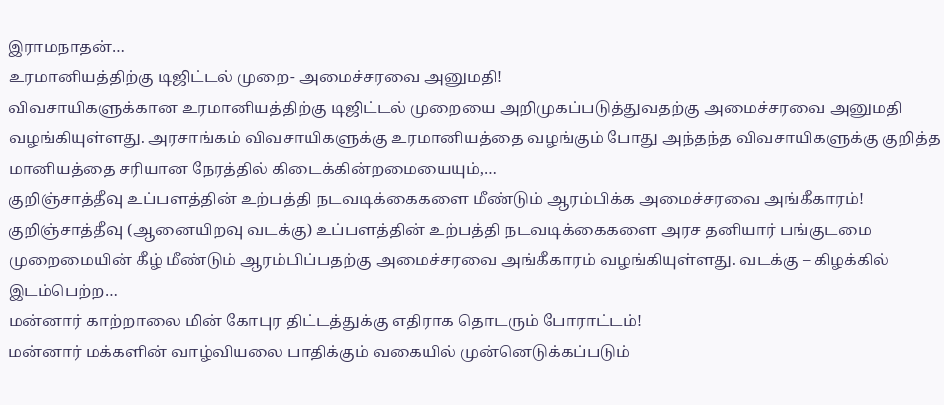இராமநாதன்…
உரமானியத்திற்கு டிஜிட்டல் முறை- அமைச்சரவை அனுமதி!
விவசாயிகளுக்கான உரமானியத்திற்கு டிஜிட்டல் முறையை அறிமுகப்படுத்துவதற்கு அமைச்சரவை அனுமதி வழங்கியுள்ளது. அரசாங்கம் விவசாயிகளுக்கு உரமானியத்தை வழங்கும் போது அந்தந்த விவசாயிகளுக்கு குறித்த மானியத்தை சரியான நேரத்தில் கிடைக்கின்றமையையும்,…
குறிஞ்சாத்தீவு உப்பளத்தின் உற்பத்தி நடவடிக்கைகளை மீண்டும் ஆரம்பிக்க அமைச்சரவை அங்கீகாரம்!
குறிஞ்சாத்தீவு (ஆனையிறவு வடக்கு) உப்பளத்தின் உற்பத்தி நடவடிக்கைகளை அரச தனியார் பங்குடமை முறைமையின் கீழ் மீண்டும் ஆரம்பிப்பதற்கு அமைச்சரவை அங்கீகாரம் வழங்கியுள்ளது. வடக்கு – கிழக்கில் இடம்பெற்ற…
மன்னார் காற்றாலை மின் கோபுர திட்டத்துக்கு எதிராக தொடரும் போராட்டம்!
மன்னார் மக்களின் வாழ்வியலை பாதிக்கும் வகையில் முன்னெடுக்கப்படும்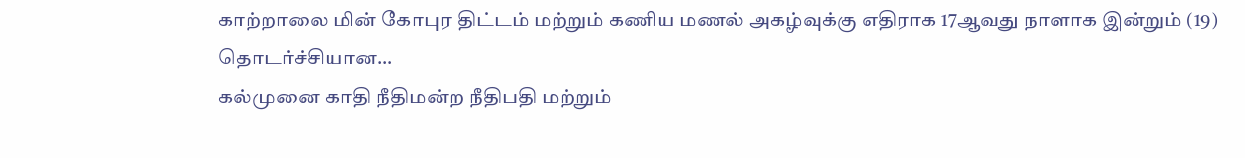காற்றாலை மின் கோபுர திட்டம் மற்றும் கணிய மணல் அகழ்வுக்கு எதிராக 17ஆவது நாளாக இன்றும் (19) தொடர்ச்சியான…
கல்முனை காதி நீதிமன்ற நீதிபதி மற்றும்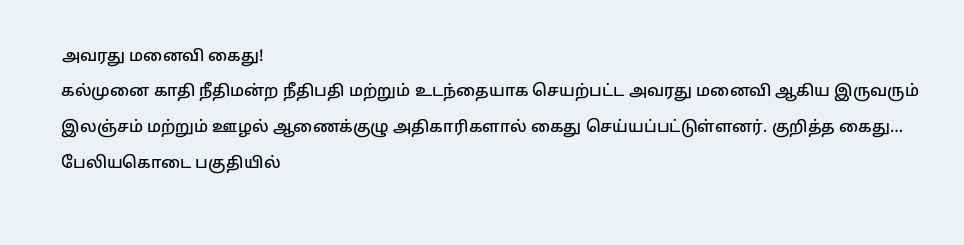அவரது மனைவி கைது!
கல்முனை காதி நீதிமன்ற நீதிபதி மற்றும் உடந்தையாக செயற்பட்ட அவரது மனைவி ஆகிய இருவரும் இலஞ்சம் மற்றும் ஊழல் ஆணைக்குழு அதிகாரிகளால் கைது செய்யப்பட்டுள்ளனர். குறித்த கைது…
பேலியகொடை பகுதியில்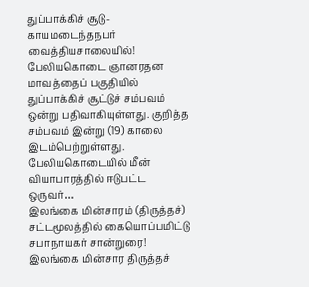துப்பாக்கிச் சூடு- காயமடைந்தநபர் வைத்தியசாலையில்!
பேலியகொடை ஞானரதன மாவத்தைப் பகுதியில் துப்பாக்கிச் சூட்டுச் சம்பவம் ஒன்று பதிவாகியுள்ளது. குறித்த சம்பவம் இன்று (19) காலை இடம்பெற்றுள்ளது. பேலியகொடையில் மீன் வியாபாரத்தில் ஈடுபட்ட ஒருவர்…
இலங்கை மின்சாரம் (திருத்தச்) சட்டமூலத்தில் கையொப்பமிட்டு சபாநாயகர் சான்றுரை!
இலங்கை மின்சார திருத்தச்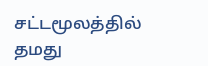சட்டமூலத்தில் தமது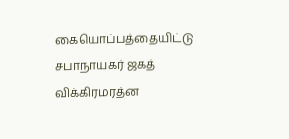கையொப்பத்தையிட்டு சபாநாயகர் ஜகத் விக்கிரமரத்ன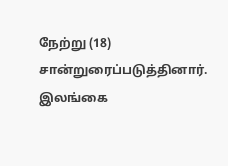நேற்று (18) சான்றுரைப்படுத்தினார். இலங்கை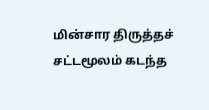மின்சார திருத்தச் சட்டமூலம் கடந்த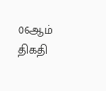06ஆம் திகதி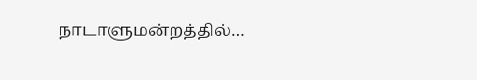நாடாளுமன்றத்தில்…